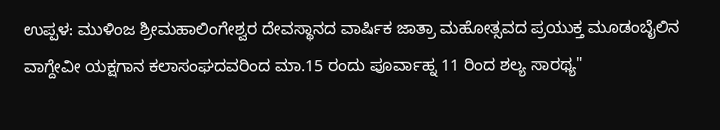ಉಪ್ಪಳ: ಮುಳಿಂಜ ಶ್ರೀಮಹಾಲಿಂಗೇಶ್ವರ ದೇವಸ್ಥಾನದ ವಾರ್ಷಿಕ ಜಾತ್ರಾ ಮಹೋತ್ಸವದ ಪ್ರಯುಕ್ತ ಮೂಡಂಬೈಲಿನ ವಾಗ್ದೇವೀ ಯಕ್ಷಗಾನ ಕಲಾಸಂಘದವರಿಂದ ಮಾ.15 ರಂದು ಪೂರ್ವಾಹ್ನ 11 ರಿಂದ ಶಲ್ಯ ಸಾರಥ್ಯ"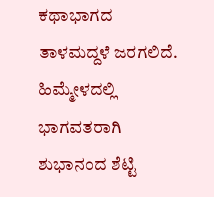ಕಥಾಭಾಗದ ತಾಳಮದ್ದಳೆ ಜರಗಲಿದೆ. ಹಿಮ್ಮೇಳದಲ್ಲಿ ಭಾಗವತರಾಗಿ ಶುಭಾನಂದ ಶೆಟ್ಟಿ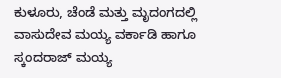ಕುಳೂರು, ಚೆಂಡೆ ಮತ್ತು ಮೃದಂಗದಲ್ಲಿ ವಾಸುದೇವ ಮಯ್ಯ ವರ್ಕಾಡಿ ಹಾಗೂ ಸ್ಕಂದರಾಜ್ ಮಯ್ಯ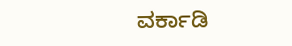ವರ್ಕಾಡಿ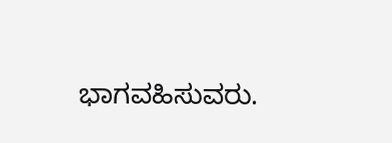ಭಾಗವಹಿಸುವರು.